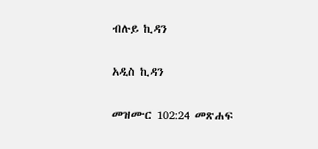ብሉይ ኪዳን

አዲስ ኪዳን

መዝሙር 102:24 መጽሐፍ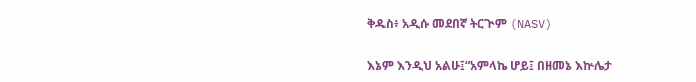ቅዱስ፥ አዲሱ መደበኛ ትርጒም (NASV)

እኔም እንዲህ አልሁ፤“አምላኬ ሆይ፤ በዘመኔ እኵሌታ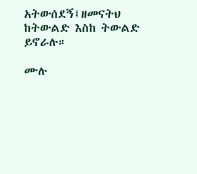አትውሰደኝ፤ዘመናትህ ከትውልድ እስከ ትውልድ ይኖራሉ።

ሙሉ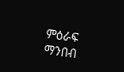ምዕራፍ ማንበብ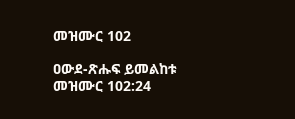መዝሙር 102

ዐውደ-ጽሑፍ ይመልከቱ መዝሙር 102:24